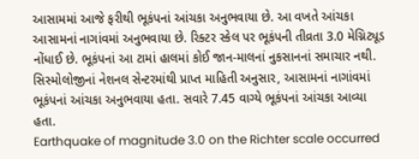આસામમાં આજે ફરીથી ભૂકંપનાં આંચકા અનુભવાયા છે. આ વખતે આંચકા આસામનાં નાગાંવમાં અનુભવાયા છે. રિક્ટર સ્કેલ પર ભૂકંપની તીવ્રતા 3.0 મેગ્નિટ્યૂડ નોંધાઈ છે. ભૂકંપનાં આ ટામાં હાલમાં કોઈ જાન-માલનાં નુકસાનનાં સમાચાર નથી. સિસ્મોલોજીનાં નેશનલ સેન્ટરમાંથી પ્રાપ્ત માહિતી અનુસાર, આસામનાં નાગાંવમાં ભૂકંપનાં આંચકા અનુભવાયા હતા. સવારે 7.45 વાગ્યે ભૂકંપનાં આંચકા આવ્યા હતા.
Earthquake of magnitude 3.0 on the Richter scale occurred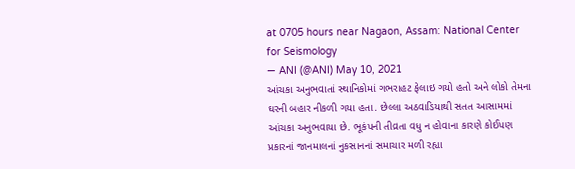at 0705 hours near Nagaon, Assam: National Center for Seismology
— ANI (@ANI) May 10, 2021
આંચકા અનુભવાતાં સ્થાનિકોમાં ગભરાહટ ફેલાઇ ગયો હતો અને લોકો તેમના ઘરની બહાર નીકળી ગયા હતા. છેલ્લા અઠવાડિયાથી સતત આસામમાં આંચકા અનુભવાયા છે. ભૂકંપની તીવ્રતા વધુ ન હોવાના કારણે કોઈપણ પ્રકારનાં જાનમાલનાં નુકસાનનાં સમાચાર મળી રહ્યા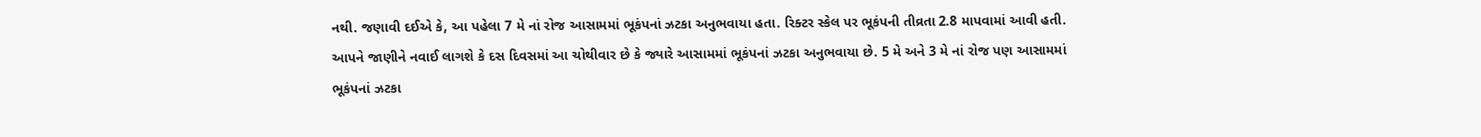નથી. જણાવી દઈએ કે, આ પહેલા 7 મે નાં રોજ આસામમાં ભૂકંપનાં ઝટકા અનુભવાયા હતા. રિક્ટર સ્કેલ પર ભૂકંપની તીવ્રતા 2.8 માપવામાં આવી હતી. આપને જાણીને નવાઈ લાગશે કે દસ દિવસમાં આ ચોથીવાર છે કે જ્યારે આસામમાં ભૂકંપનાં ઝટકા અનુભવાયા છે. 5 મે અને 3 મે નાં રોજ પણ આસામમાં ભૂકંપનાં ઝટકા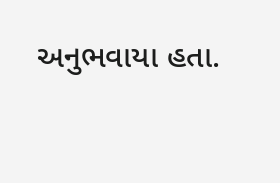અનુભવાયા હતા.